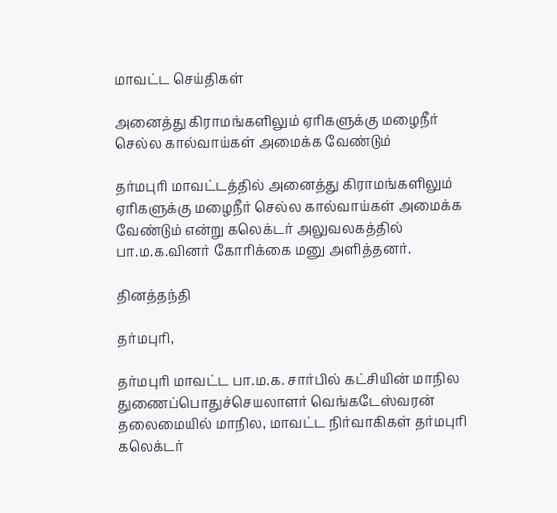மாவட்ட செய்திகள்

அனைத்து கிராமங்களிலும் ஏரிகளுக்கு மழைநீர் செல்ல கால்வாய்கள் அமைக்க வேண்டும்

தர்மபுரி மாவட்டத்தில் அனைத்து கிராமங்களிலும் ஏரிகளுக்கு மழைநீர் செல்ல கால்வாய்கள் அமைக்க வேண்டும் என்று கலெக்டர் அலுவலகத்தில் பா.ம.க.வினர் கோரிக்கை மனு அளித்தனர்.

தினத்தந்தி

தர்மபுரி,

தர்மபுரி மாவட்ட பா.ம.க. சார்பில் கட்சியின் மாநில துணைப்பொதுச்செயலாளர் வெங்கடேஸ்வரன் தலைமையில் மாநில, மாவட்ட நிர்வாகிகள் தர்மபுரி கலெக்டர்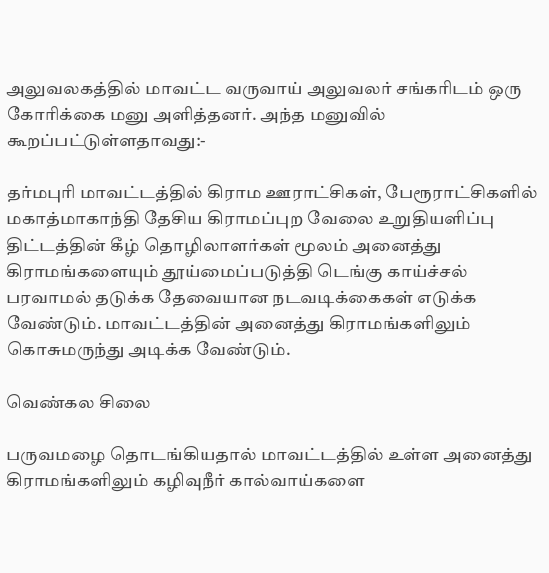அலுவலகத்தில் மாவட்ட வருவாய் அலுவலர் சங்கரிடம் ஒரு கோரிக்கை மனு அளித்தனர். அந்த மனுவில் கூறப்பட்டுள்ளதாவது:-

தர்மபுரி மாவட்டத்தில் கிராம ஊராட்சிகள், பேரூராட்சிகளில் மகாத்மாகாந்தி தேசிய கிராமப்புற வேலை உறுதியளிப்பு திட்டத்தின் கீழ் தொழிலாளர்கள் மூலம் அனைத்து கிராமங்களையும் தூய்மைப்படுத்தி டெங்கு காய்ச்சல் பரவாமல் தடுக்க தேவையான நடவடிக்கைகள் எடுக்க வேண்டும். மாவட்டத்தின் அனைத்து கிராமங்களிலும் கொசுமருந்து அடிக்க வேண்டும்.

வெண்கல சிலை

பருவமழை தொடங்கியதால் மாவட்டத்தில் உள்ள அனைத்து கிராமங்களிலும் கழிவுநீர் கால்வாய்களை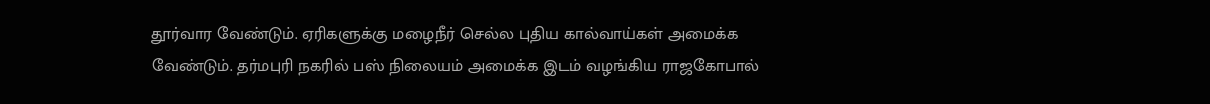தூர்வார வேண்டும். ஏரிகளுக்கு மழைநீர் செல்ல புதிய கால்வாய்கள் அமைக்க வேண்டும். தர்மபுரி நகரில் பஸ் நிலையம் அமைக்க இடம் வழங்கிய ராஜகோபால்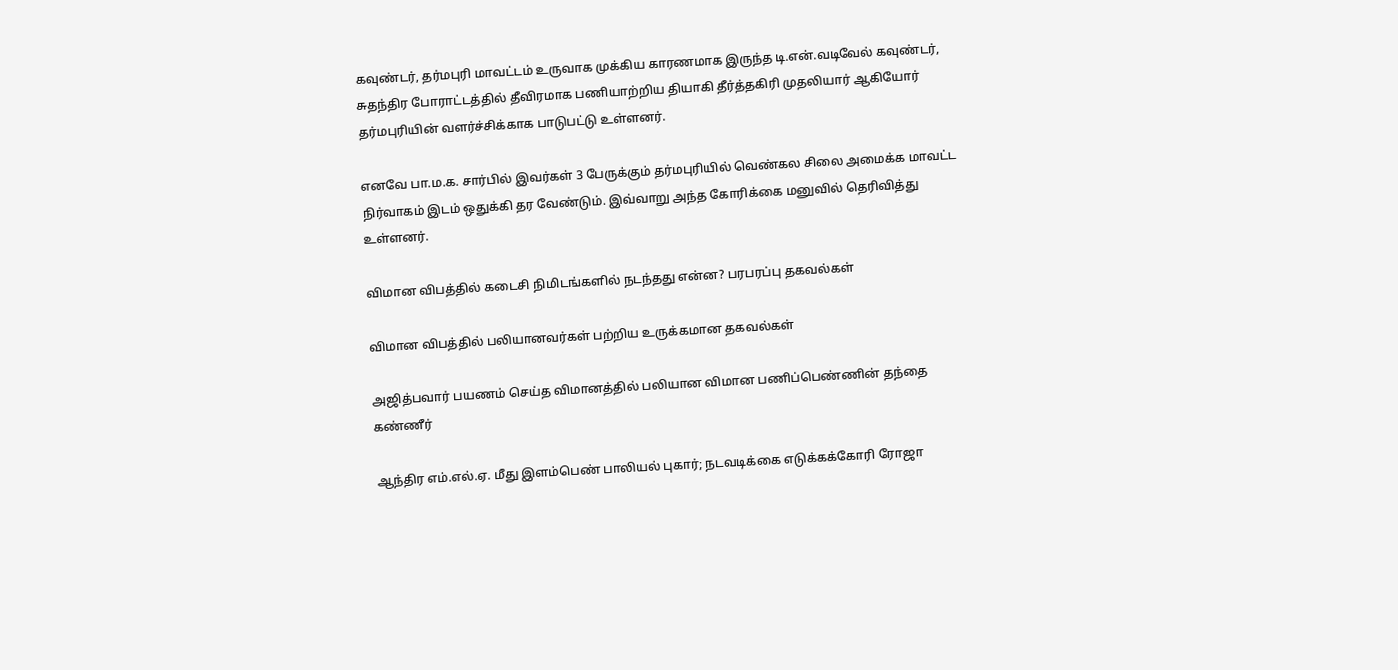கவுண்டர், தர்மபுரி மாவட்டம் உருவாக முக்கிய காரணமாக இருந்த டி.என்.வடிவேல் கவுண்டர், சுதந்திர போராட்டத்தில் தீவிரமாக பணியாற்றிய தியாகி தீர்த்தகிரி முதலியார் ஆகியோர் தர்மபுரியின் வளர்ச்சிக்காக பாடுபட்டு உள்ளனர்.

எனவே பா.ம.க. சார்பில் இவர்கள் 3 பேருக்கும் தர்மபுரியில் வெண்கல சிலை அமைக்க மாவட்ட நிர்வாகம் இடம் ஒதுக்கி தர வேண்டும். இவ்வாறு அந்த கோரிக்கை மனுவில் தெரிவித்து உள்ளனர்.

விமான விபத்தில் கடைசி நிமிடங்களில் நடந்தது என்ன? பரபரப்பு தகவல்கள்

விமான விபத்தில் பலியானவர்கள் பற்றிய உருக்கமான தகவல்கள்

அஜித்பவார் பயணம் செய்த விமானத்தில் பலியான விமான பணிப்பெண்ணின் தந்தை கண்ணீர்

ஆந்திர எம்.எல்.ஏ. மீது இளம்பெண் பாலியல் புகார்; நடவடிக்கை எடுக்கக்கோரி ரோஜா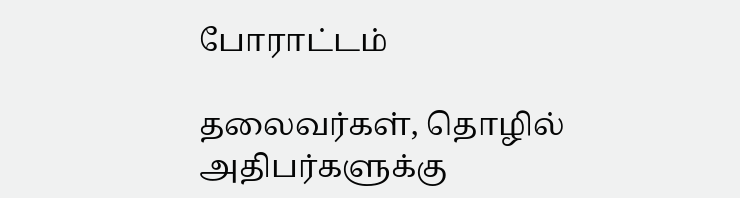போராட்டம்

தலைவர்கள், தொழில் அதிபர்களுக்கு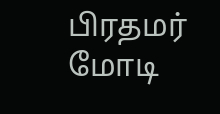பிரதமர் மோடி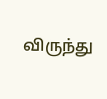விருந்து